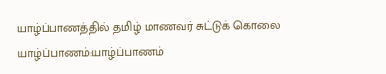யாழ்ப்பாணத்தில் தமிழ் மாணவர் சுட்டுக் கொலை
யாழ்ப்பாணம்:யாழ்ப்பாணம்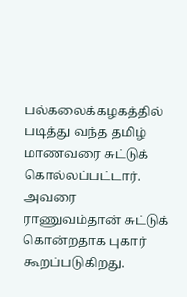பல்கலைக்கழகத்தில் படித்து வந்த தமிழ் மாணவரை சுட்டுக் கொல்லப்பட்டார். அவரை ராணுவம்தான் சுட்டுக் கொன்றதாக புகார் கூறப்படுகிறது.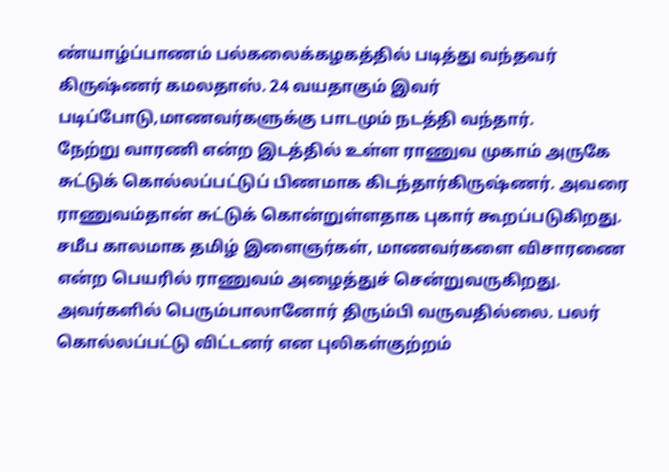ண்யாழ்ப்பாணம் பல்கலைக்கழகத்தில் படித்து வந்தவர் கிருஷ்ணர் கமலதாஸ். 24 வயதாகும் இவர் படிப்போடு,மாணவர்களுக்கு பாடமும் நடத்தி வந்தார்.
நேற்று வாரணி என்ற இடத்தில் உள்ள ராணுவ முகாம் அருகே சுட்டுக் கொல்லப்பட்டுப் பிணமாக கிடந்தார்கிருஷ்ணர். அவரை ராணுவம்தான் சுட்டுக் கொன்றுள்ளதாக புகார் கூறப்படுகிறது.
சமீப காலமாக தமிழ் இளைஞர்கள், மாணவர்களை விசாரணை என்ற பெயரில் ராணுவம் அழைத்துச் சென்றுவருகிறது. அவர்களில் பெரும்பாலானோர் திரும்பி வருவதில்லை. பலர் கொல்லப்பட்டு விட்டனர் என புலிகள்குற்றம்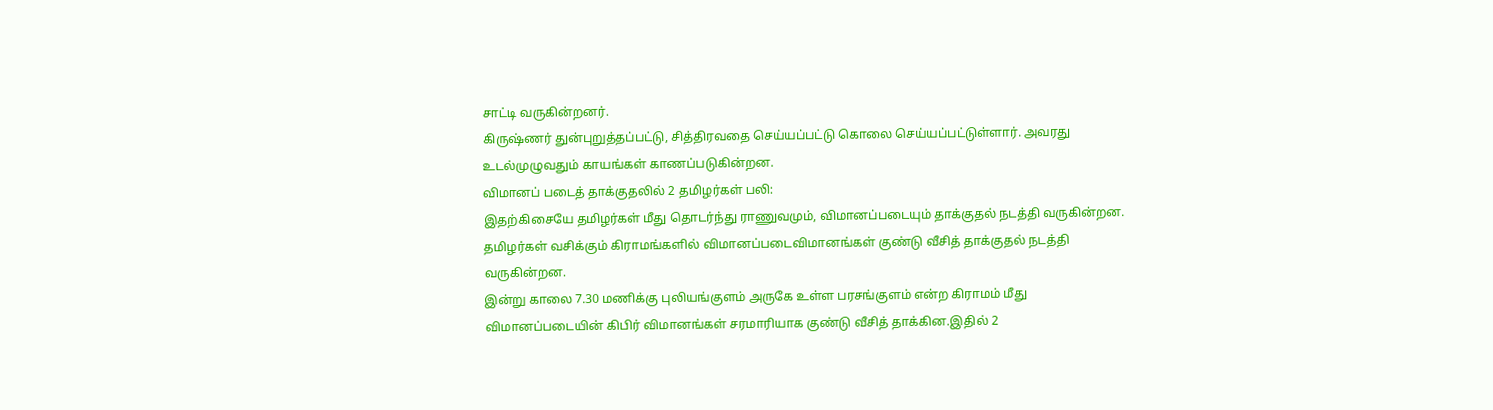சாட்டி வருகின்றனர்.
கிருஷ்ணர் துன்புறுத்தப்பட்டு, சித்திரவதை செய்யப்பட்டு கொலை செய்யப்பட்டுள்ளார். அவரது உடல்முழுவதும் காயங்கள் காணப்படுகின்றன.
விமானப் படைத் தாக்குதலில் 2 தமிழர்கள் பலி:
இதற்கிசையே தமிழர்கள் மீது தொடர்ந்து ராணுவமும், விமானப்படையும் தாக்குதல் நடத்தி வருகின்றன. தமிழர்கள் வசிக்கும் கிராமங்களில் விமானப்படைவிமானங்கள் குண்டு வீசித் தாக்குதல் நடத்தி வருகின்றன.
இன்று காலை 7.30 மணிக்கு புலியங்குளம் அருகே உள்ள பரசங்குளம் என்ற கிராமம் மீது விமானப்படையின் கிபிர் விமானங்கள் சரமாரியாக குண்டு வீசித் தாக்கின.இதில் 2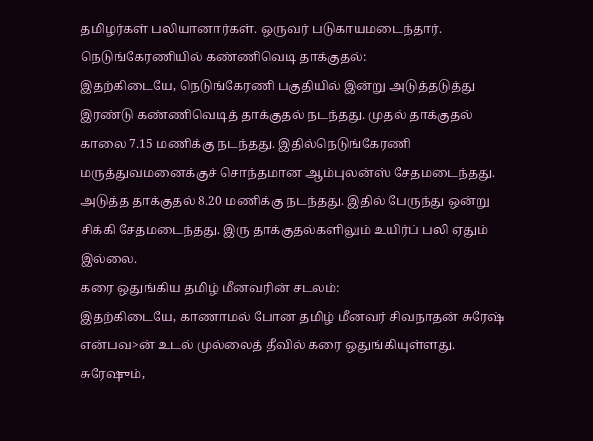தமிழர்கள் பலியானார்கள். ஒருவர் படுகாயமடைந்தார்.
நெடுங்கேரணியில் கண்ணிவெடி தாக்குதல்:
இதற்கிடையே, நெடுங்கேரணி பகுதியில் இன்று அடுத்தடுத்து இரண்டு கண்ணிவெடித் தாக்குதல் நடந்தது. முதல் தாக்குதல் காலை 7.15 மணிக்கு நடந்தது. இதில்நெடுங்கேரணி மருத்துவமனைக்குச் சொந்தமான ஆம்புலன்ஸ் சேதமடைந்தது.
அடுத்த தாக்குதல் 8.20 மணிக்கு நடந்தது. இதில் பேருந்து ஒன்று சிக்கி சேதமடைந்தது. இரு தாக்குதல்களிலும் உயிர்ப் பலி ஏதும் இல்லை.
கரை ஒதுங்கிய தமிழ் மீனவரின் சடலம்:
இதற்கிடையே, காணாமல் போன தமிழ் மீனவர் சிவநாதன் சுரேஷ் என்பவ>ன் உடல் முல்லைத் தீவில் கரை ஒதுங்கியுள்ளது.
சுரேஷும்,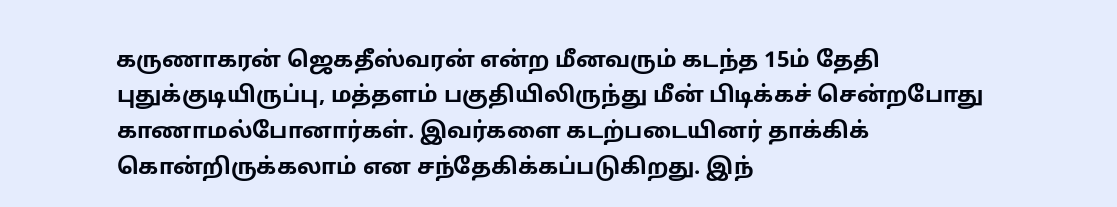கருணாகரன் ஜெகதீஸ்வரன் என்ற மீனவரும் கடந்த 15ம் தேதி புதுக்குடியிருப்பு, மத்தளம் பகுதியிலிருந்து மீன் பிடிக்கச் சென்றபோது காணாமல்போனார்கள். இவர்களை கடற்படையினர் தாக்கிக் கொன்றிருக்கலாம் என சந்தேகிக்கப்படுகிறது. இந்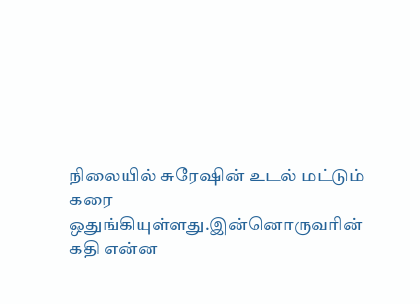நிலையில் சுரேஷின் உடல் மட்டும் கரை ஒதுங்கியுள்ளது.இன்னொருவரின் கதி என்ன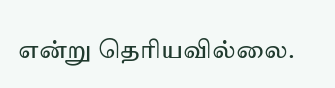என்று தெரியவில்லை.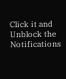Click it and Unblock the Notifications